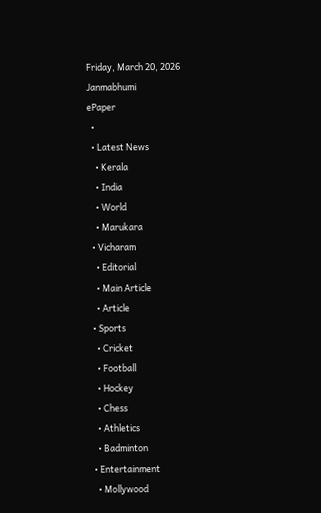Friday, March 20, 2026
Janmabhumi
ePaper
  •
  • Latest News
    • Kerala
    • India
    • World
    • Marukara
  • Vicharam
    • Editorial
    • Main Article
    • Article
  • Sports
    • Cricket
    • Football
    • Hockey
    • Chess
    • Athletics
    • Badminton
  • Entertainment
    • Mollywood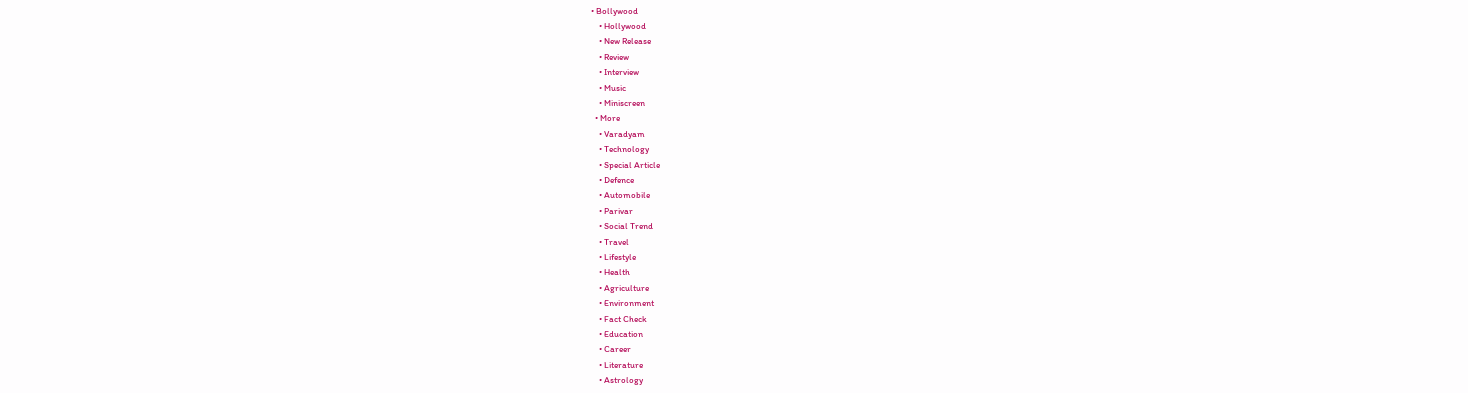• Bollywood
    • Hollywood
    • New Release
    • Review
    • Interview
    • Music
    • Miniscreen
  • More
    • Varadyam
    • Technology
    • Special Article
    • Defence
    • Automobile
    • Parivar
    • Social Trend
    • Travel
    • Lifestyle
    • Health
    • Agriculture
    • Environment
    • Fact Check
    • Education
    • Career
    • Literature
    • Astrology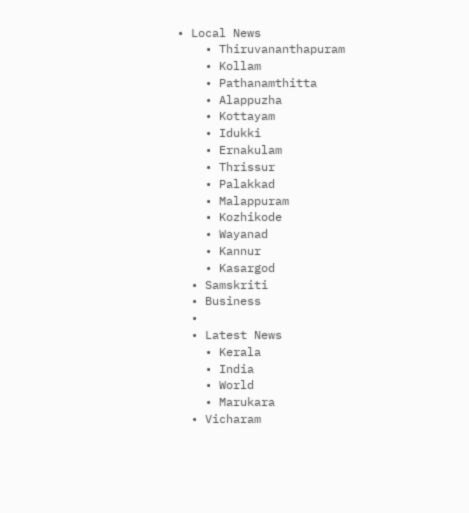• Local News
    • Thiruvananthapuram
    • Kollam
    • Pathanamthitta
    • Alappuzha
    • Kottayam
    • Idukki
    • Ernakulam
    • Thrissur
    • Palakkad
    • Malappuram
    • Kozhikode
    • Wayanad
    • Kannur
    • Kasargod
  • Samskriti
  • Business
  •
  • Latest News
    • Kerala
    • India
    • World
    • Marukara
  • Vicharam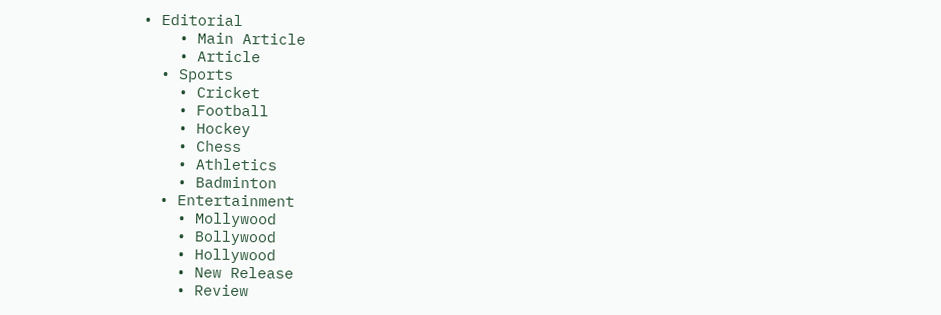• Editorial
    • Main Article
    • Article
  • Sports
    • Cricket
    • Football
    • Hockey
    • Chess
    • Athletics
    • Badminton
  • Entertainment
    • Mollywood
    • Bollywood
    • Hollywood
    • New Release
    • Review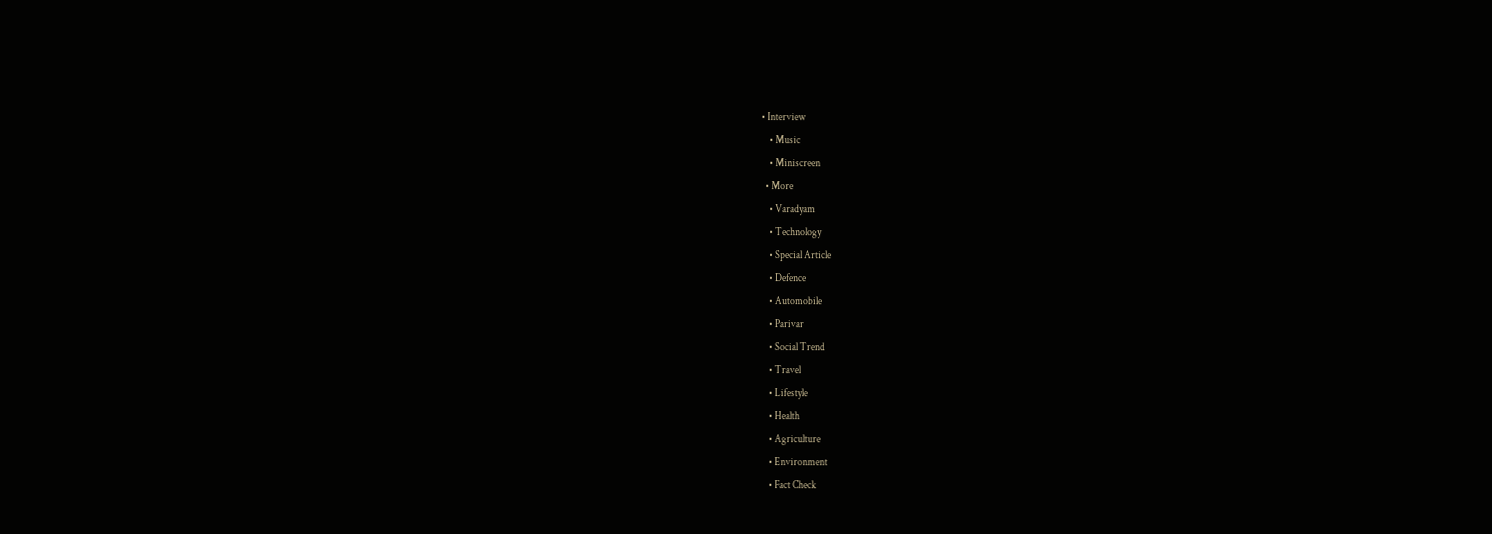• Interview
    • Music
    • Miniscreen
  • More
    • Varadyam
    • Technology
    • Special Article
    • Defence
    • Automobile
    • Parivar
    • Social Trend
    • Travel
    • Lifestyle
    • Health
    • Agriculture
    • Environment
    • Fact Check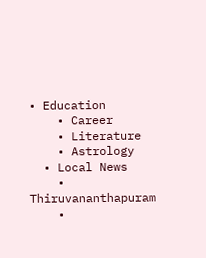• Education
    • Career
    • Literature
    • Astrology
  • Local News
    • Thiruvananthapuram
    •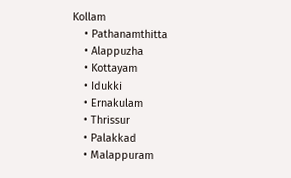Kollam
    • Pathanamthitta
    • Alappuzha
    • Kottayam
    • Idukki
    • Ernakulam
    • Thrissur
    • Palakkad
    • Malappuram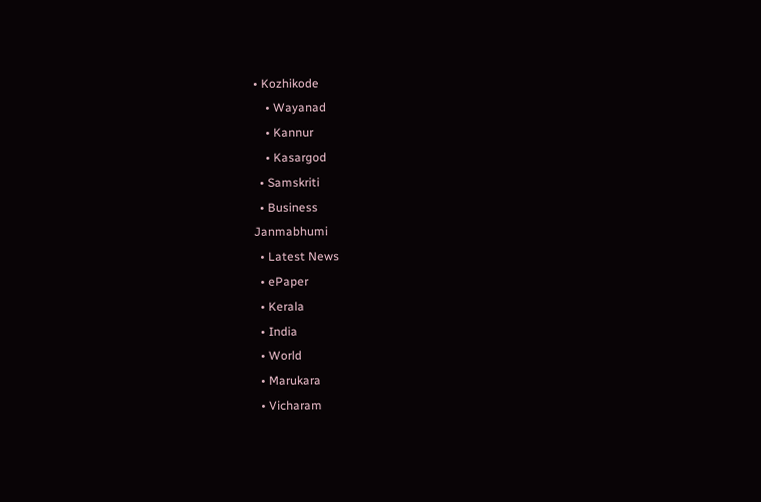• Kozhikode
    • Wayanad
    • Kannur
    • Kasargod
  • Samskriti
  • Business
Janmabhumi
  • Latest News
  • ePaper
  • Kerala
  • India
  • World
  • Marukara
  • Vicharam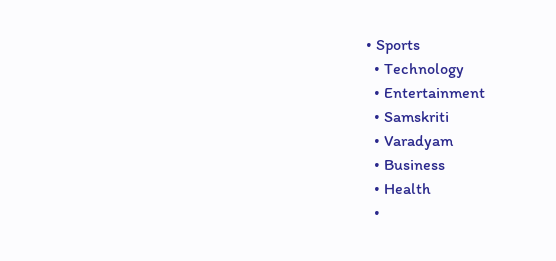• Sports
  • Technology
  • Entertainment
  • Samskriti
  • Varadyam
  • Business
  • Health
  •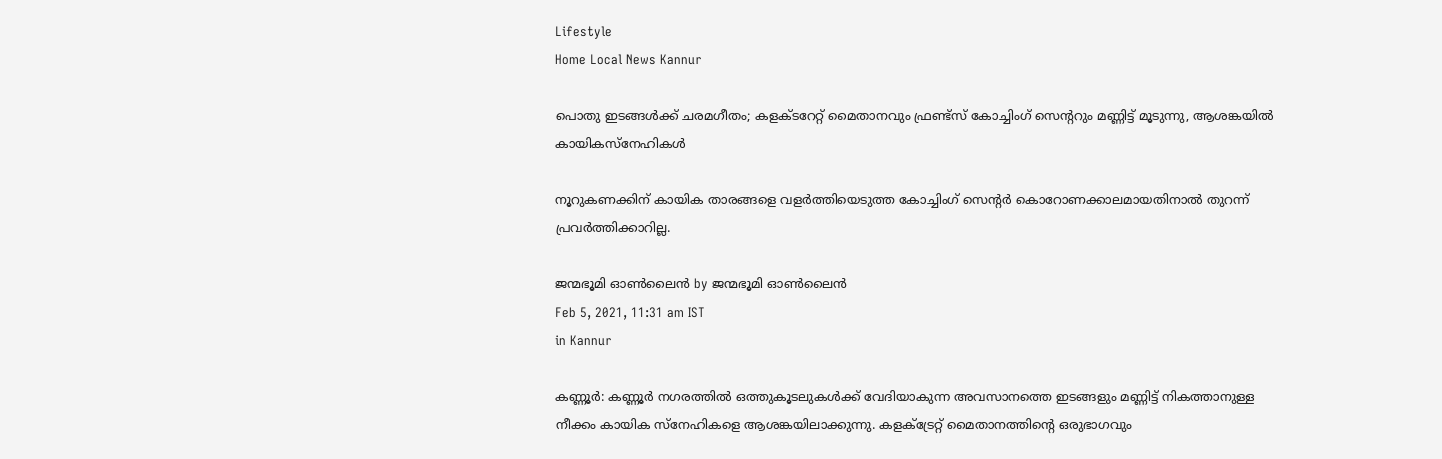Lifestyle
Home Local News Kannur

പൊതു ഇടങ്ങള്‍ക്ക് ചരമഗീതം; കളക്ടറേറ്റ് മൈതാനവും ഫ്രണ്ട്സ് കോച്ചിംഗ് സെന്ററും മണ്ണിട്ട് മൂടുന്നു, ആശങ്കയിൽ കായികസ്നേഹികൾ

നൂറുകണക്കിന് കായിക താരങ്ങളെ വളര്‍ത്തിയെടുത്ത കോച്ചിംഗ് സെന്റര്‍ കൊറോണക്കാലമായതിനാല്‍ തുറന്ന് പ്രവര്‍ത്തിക്കാറില്ല.

ജന്മഭൂമി ഓണ്‍ലൈന്‍ by ജന്മഭൂമി ഓണ്‍ലൈന്‍
Feb 5, 2021, 11:31 am IST
in Kannur

കണ്ണൂര്‍: കണ്ണൂര്‍ നഗരത്തില്‍ ഒത്തുകൂടലുകള്‍ക്ക് വേദിയാകുന്ന അവസാനത്തെ ഇടങ്ങളും മണ്ണിട്ട് നികത്താനുള്ള നീക്കം കായിക സ്‌നേഹികളെ ആശങ്കയിലാക്കുന്നു. കളക്‌ട്രേറ്റ് മൈതാനത്തിന്റെ ഒരുഭാഗവും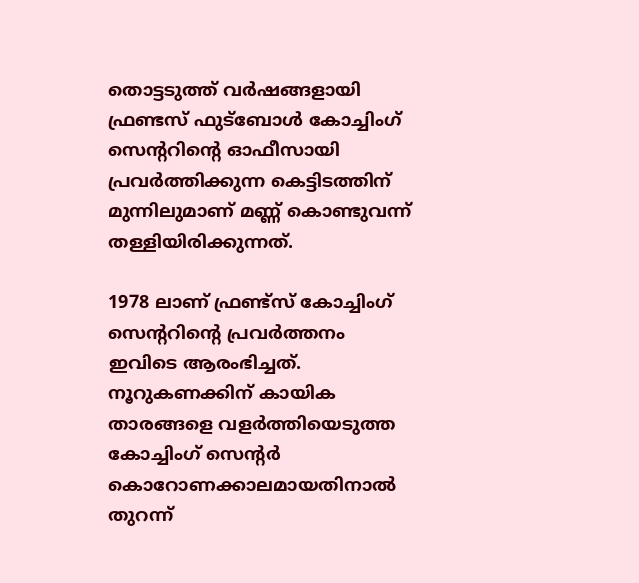തൊട്ടടുത്ത് വര്‍ഷങ്ങളായി ഫ്രണ്ടസ് ഫുട്‌ബോള്‍ കോച്ചിംഗ് സെന്ററിന്റെ ഓഫീസായി പ്രവര്‍ത്തിക്കുന്ന കെട്ടിടത്തിന് മുന്നിലുമാണ് മണ്ണ് കൊണ്ടുവന്ന് തള്ളിയിരിക്കുന്നത്.

1978 ലാണ് ഫ്രണ്ട്സ് കോച്ചിംഗ് സെന്ററിന്റെ പ്രവര്‍ത്തനം ഇവിടെ ആരംഭിച്ചത്. നൂറുകണക്കിന് കായിക താരങ്ങളെ വളര്‍ത്തിയെടുത്ത കോച്ചിംഗ് സെന്റര്‍ കൊറോണക്കാലമായതിനാല്‍ തുറന്ന്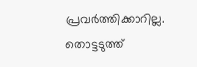പ്രവര്‍ത്തിക്കാറില്ല. തൊട്ടടുത്ത്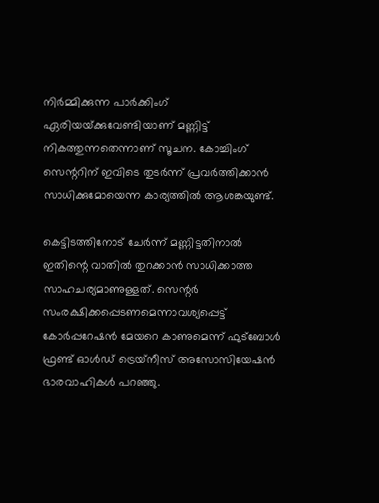നിര്‍മ്മിക്കുന്ന പാര്‍ക്കിംഗ് ഏരിയയ്‌ക്കുവേണ്ടിയാണ് മണ്ണിട്ട് നികത്തുന്നതെന്നാണ് സൂചന. കോച്ചിംഗ് സെന്ററിന് ഇവിടെ തുടര്‍ന്ന് പ്രവര്‍ത്തിക്കാന്‍ സാധിക്കുമോയെന്ന കാര്യത്തില്‍ ആശങ്കയുണ്ട്.

കെട്ടിടത്തിനോട് ചേര്‍ന്ന് മണ്ണിട്ടതിനാല്‍ ഇതിന്റെ വാതിൽ തുറക്കാന്‍ സാധിക്കാത്ത സാഹചര്യമാണുള്ളത്. സെന്റര്‍ സംരക്ഷിക്കപ്പെടണമെന്നാവശ്യപ്പെട്ട് കോര്‍പ്പറേഷന്‍ മേയറെ കാണുമെന്ന് ഫുട്‌ബോള്‍ ഫ്രണ്ട് ഓള്‍ഡ് ട്രെയ്‌നീസ് അസോസിയേഷന്‍ ഭാരവാഹികള്‍ പറഞ്ഞു.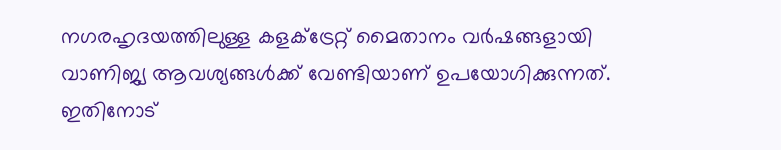നഗരഹൃദയത്തിലുള്ള കളക്‌ട്രേറ്റ് മൈതാനം വര്‍ഷങ്ങളായി വാണിജ്യ ആവശ്യങ്ങള്‍ക്ക് വേണ്ടിയാണ് ഉപയോഗിക്കുന്നത്. ഇതിനോട്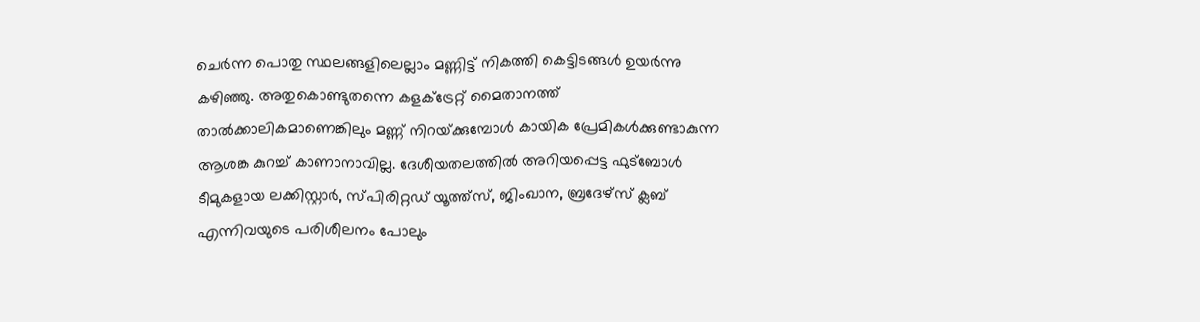ചെര്‍ന്ന പൊതു സ്ഥലങ്ങളിലെല്ലാം മണ്ണിട്ട് നികത്തി കെട്ടിടങ്ങള്‍ ഉയര്‍ന്നു കഴിഞ്ഞു. അതുകൊണ്ടുതന്നെ കളക്‌ട്രേറ്റ് മൈതാനത്ത് താല്‍ക്കാലികമാണെങ്കിലും മണ്ണ് നിറയ്‌ക്കുമ്പോള്‍ കായിക പ്രേമികള്‍ക്കുണ്ടാകുന്ന ആശങ്ക കുറച്ച് കാണാനാവില്ല. ദേശീയതലത്തില്‍ അറിയപ്പെട്ട ഫുട്‌ബോള്‍ ടീമുകളായ ലക്കിസ്റ്റാര്‍, സ്പിരിറ്റഡ് യൂത്ത്‌സ്, ജിംഖാന, ബ്രദേഴ്‌സ് ക്ലബ് എന്നിവയുടെ പരിശീലനം പോലും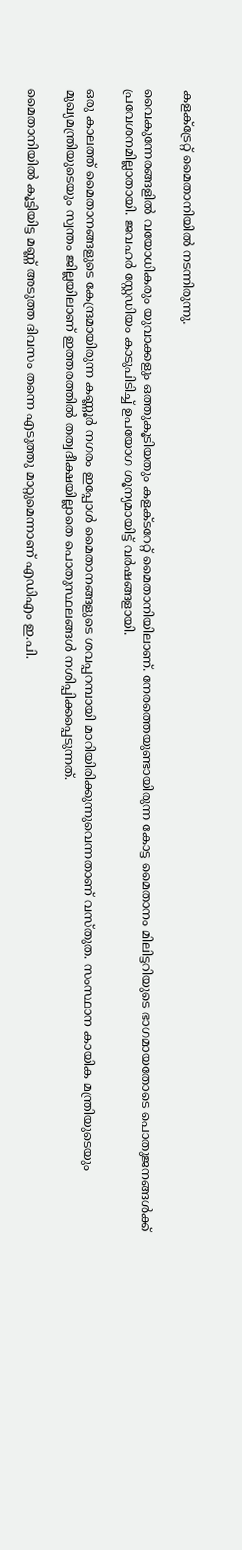കളക്‌ട്രേറ്റ് മൈതാനിയില്‍ നടന്നിരുന്നു.

വൈകുന്നേരങ്ങളില്‍ വയോധികരും യുവാക്കളും ഒത്തുകൂടിയതും കളക്ടറേറ്റ് മൈതാനിയിലാണ്. നേരത്തെയുണ്ടായിരുന്ന കോട്ട മൈതാനം മിലിട്ടറിയുടെ ഭാഗമായതോടെ പൊതുജനങ്ങള്‍ക്ക് പ്രവേശനമില്ലാതായി. ജവഹര്‍ സ്റ്റേഡിയം കാടുപിടിച്ച് ഉപയോഗ ശൂന്യമായിട്ട് വര്‍ഷങ്ങളായി.

ഒരു കാലത്ത് മൈതാനങ്ങളുടെ കേന്ദ്രമായിരുന്ന കണ്ണൂര്‍ നഗരം ഇപ്പോള്‍ മൈതാനങ്ങളുടെ ശവപ്പറമ്പായി മാറിയിരിക്കുന്നുവെന്നതാണ് വസ്തുത. സംസ്ഥാന കായിക മന്ത്രിയുടെയും മുഖ്യമന്ത്രിയുടെയും സ്വന്തം ജില്ലയിലാണ് ഇത്തരത്തില്‍ തത്വദീക്ഷയില്ലാതെ പൊതുസ്ഥലങ്ങള്‍ നശിപ്പിക്കപ്പെടുന്നത്.

മൈതാനിയില്‍ കൂട്ടിയിട്ട മണ്ണ് അടുത്ത ദിവസം തന്നെ എടുത്തു മാറ്റുമെന്നാണ് എഡിഎം ഇ.പി.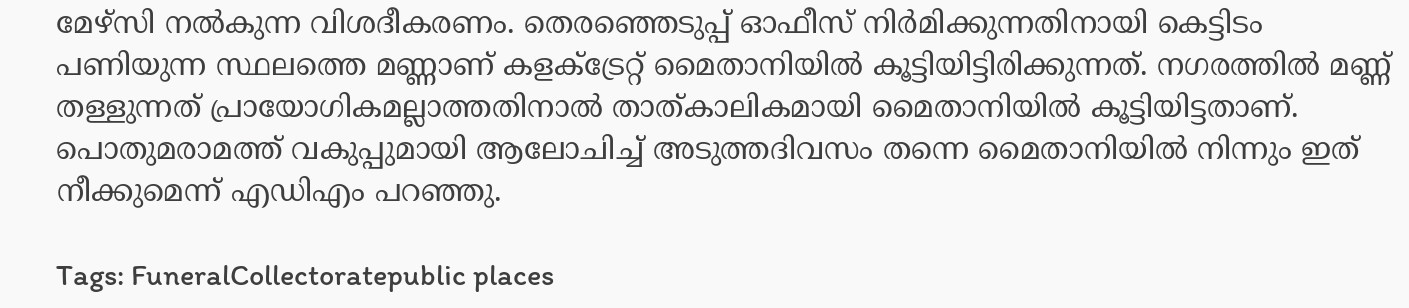മേഴ്‌സി നല്‍കുന്ന വിശദീകരണം. തെരഞ്ഞെടുപ്പ് ഓഫീസ് നിര്‍മിക്കുന്നതിനായി കെട്ടിടം പണിയുന്ന സ്ഥലത്തെ മണ്ണാണ് കളക്‌ട്രേറ്റ് മൈതാനിയില്‍ കൂട്ടിയിട്ടിരിക്കുന്നത്. നഗരത്തില്‍ മണ്ണ് തള്ളുന്നത് പ്രായോഗികമല്ലാത്തതിനാല്‍ താത്കാലികമായി മൈതാനിയില്‍ കൂട്ടിയിട്ടതാണ്. പൊതുമരാമത്ത് വകുപ്പുമായി ആലോചിച്ച് അടുത്തദിവസം തന്നെ മൈതാനിയില്‍ നിന്നും ഇത് നീക്കുമെന്ന് എഡിഎം പറഞ്ഞു.

Tags: FuneralCollectoratepublic places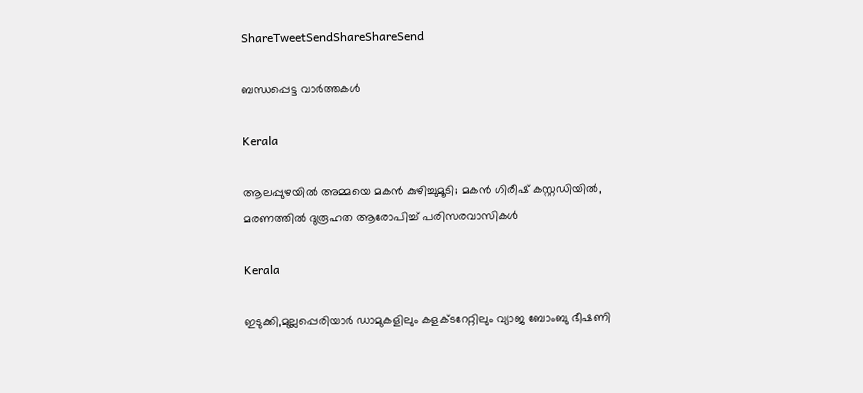ShareTweetSendShareShareSend

ബന്ധപ്പെട്ട വാര്‍ത്തകള്‍

Kerala

ആലപ്പുഴയിൽ അമ്മയെ മകൻ കുഴിച്ചുമൂടി; മകൻ ഗിരീഷ് കസ്റ്റഡിയിൽ, മരണത്തിൽ ദുരൂഹത ആരോപിച്ച് പരിസരവാസികൾ

Kerala

ഇടുക്കി,മുല്ലപ്പെരിയാര്‍ ഡാമുകളിലും കളക്ടറേറ്റിലും വ്യാജ ബോംബു ഭീഷണി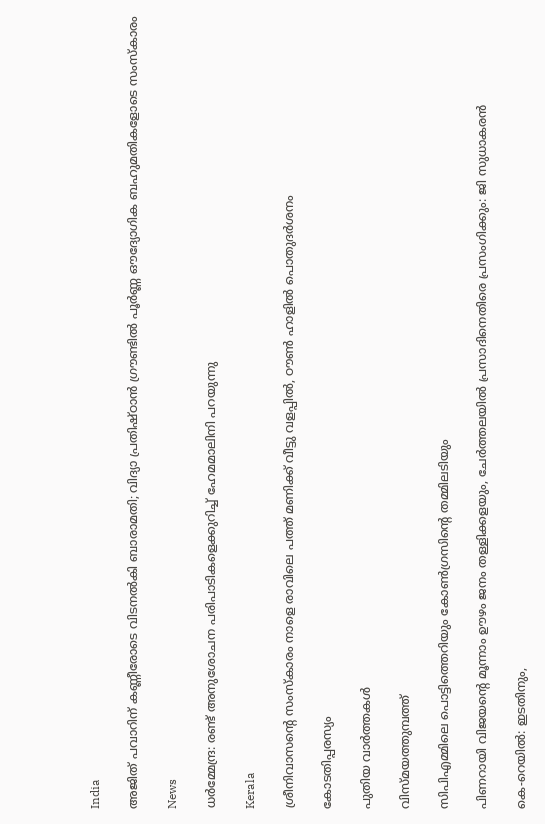India

അജിത് പവാറിന് കണ്ണീരോടെ വിടനൽകി ബാരാമതി; വിദ്യാ പ്രതിഷ്ഠാൻ ഗ്രൗണ്ടിൽ പൂർണ്ണ ഔദ്യോഗിക ബഹുമതികളോടെ സംസ്കാരം

News

ധർമ്മേന്ദ്ര: രണ്ട് അനുശോചന പരിപാടികളെക്കുറിച്ച് ഹേമമാലിനി പറയുന്നു

Kerala

ശ്രീനിവാസന്റെ സംസ്കാരം നാളെ രാവിലെ പത്ത് മണിക്ക് വീട്ടു വളപ്പിൽ, ഠൗൺ ഹാളിൽ പൊതുദർശനം

കോടതിപ്പരസ്യം

പുതിയ വാര്‍ത്തകള്‍

വിസ്മയത്തുമ്പത്ത്

സിപിഎമ്മിലെ പൊട്ടിത്തെറിയും കോണ്‍ഗ്രസിന്റെ തമ്മിലടിയും

പിണറായി വിജയന്റെ മൂന്നാം ഊഴം ജനം തള്ളിക്കളയും, ചേർത്തലയിൽ പ്രസാദിനെതിരെ പ്രസംഗിക്കും: ജി സുധാകരൻ

കെ-റെയില്‍: ഇടതിനും,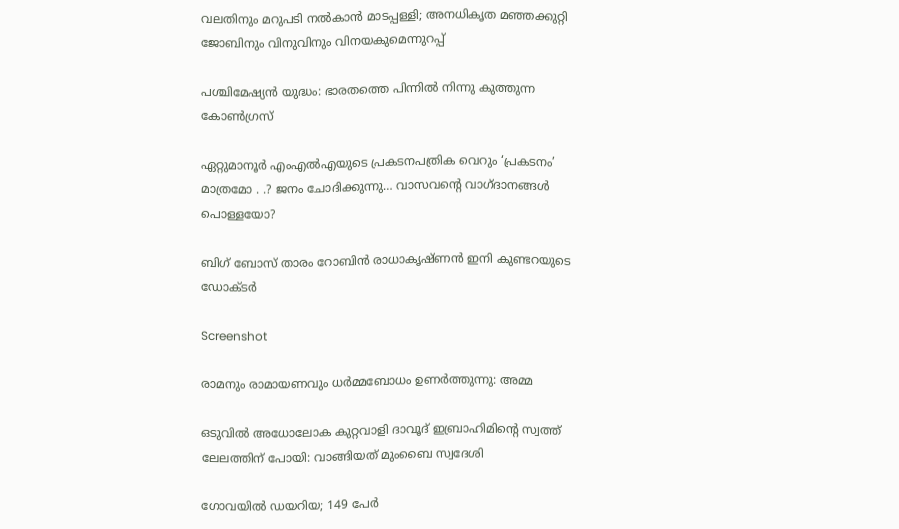വലതിനും മറുപടി നല്‍കാന്‍ മാടപ്പള്ളി; അനധികൃത മഞ്ഞക്കുറ്റി ജോബിനും വിനുവിനും വിനയകുമെന്നുറപ്പ്

പശ്ചിമേഷ്യന്‍ യുദ്ധം: ഭാരതത്തെ പിന്നില്‍ നിന്നു കുത്തുന്ന കോണ്‍ഗ്രസ്

ഏറ്റുമാനൂര്‍ എംഎല്‍എയുടെ പ്രകടനപത്രിക വെറും ‘പ്രകടനം’ മാത്രമോ . .? ജനം ചോദിക്കുന്നു… വാസവന്റെ വാഗ്ദാനങ്ങള്‍ പൊള്ളയോ?

ബിഗ് ബോസ് താരം റോബിന്‍ രാധാകൃഷ്ണൻ ഇനി കുണ്ടറയുടെ ഡോക്ടര്‍

Screenshot

രാമനും രാമായണവും ധർമ്മബോധം ഉണർത്തുന്നു: അമ്മ

ഒടുവിൽ അധോലോക കുറ്റവാളി ദാവൂദ് ഇബ്രാഹിമിന്റെ സ്വത്ത് ലേലത്തിന് പോയി: വാങ്ങിയത് മുംബൈ സ്വദേശി

ഗോവയിൽ ഡയറിയ; 149 പേർ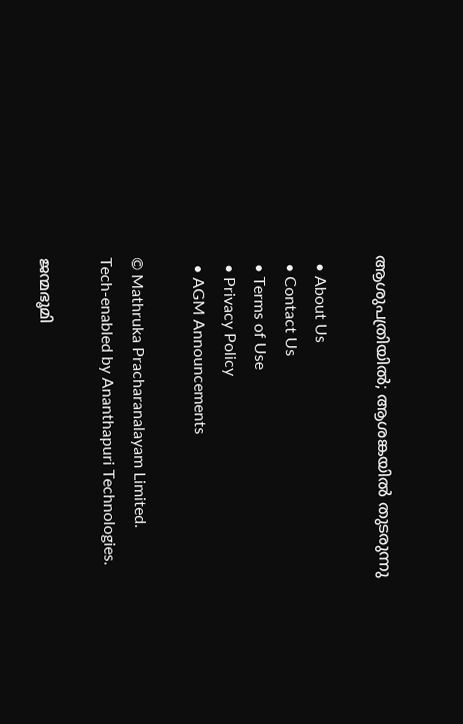ആശുപത്രിയിൽ; ആശങ്കയിൽ തുടരുന്നു

  • About Us
  • Contact Us
  • Terms of Use
  • Privacy Policy
  • AGM Announcements

© Mathruka Pracharanalayam Limited.
Tech-enabled by Ananthapuri Technologies.

ജന്മഭൂമി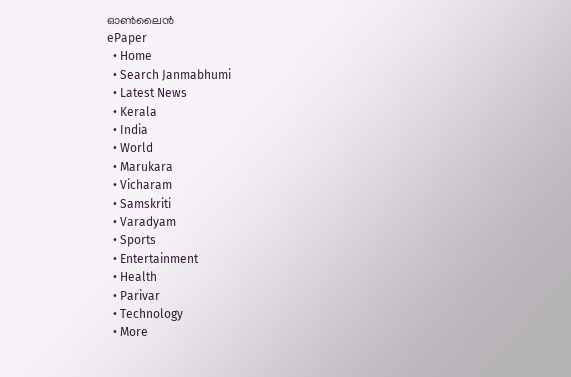ഓണ്‍ലൈന്‍
ePaper
  • Home
  • Search Janmabhumi
  • Latest News
  • Kerala
  • India
  • World
  • Marukara
  • Vicharam
  • Samskriti
  • Varadyam
  • Sports
  • Entertainment
  • Health
  • Parivar
  • Technology
  • More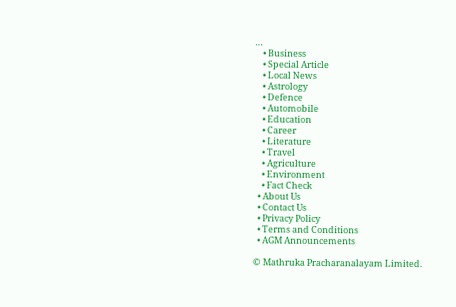…
    • Business
    • Special Article
    • Local News
    • Astrology
    • Defence
    • Automobile
    • Education
    • Career
    • Literature
    • Travel
    • Agriculture
    • Environment
    • Fact Check
  • About Us
  • Contact Us
  • Privacy Policy
  • Terms and Conditions
  • AGM Announcements

© Mathruka Pracharanalayam Limited.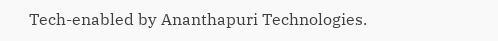Tech-enabled by Ananthapuri Technologies.